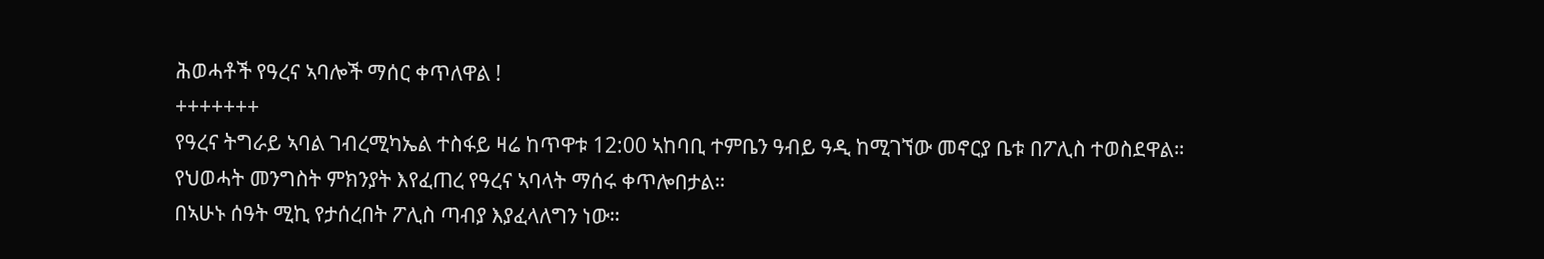ሕወሓቶች የዓረና ኣባሎች ማሰር ቀጥለዋል !
+++++++
የዓረና ትግራይ ኣባል ገብረሚካኤል ተስፋይ ዛሬ ከጥዋቱ 12:00 ኣከባቢ ተምቤን ዓብይ ዓዲ ከሚገኘው መኖርያ ቤቱ በፖሊስ ተወስደዋል።
የህወሓት መንግስት ምክንያት እየፈጠረ የዓረና ኣባላት ማሰሩ ቀጥሎበታል።
በኣሁኑ ሰዓት ሚኪ የታሰረበት ፖሊስ ጣብያ እያፈላለግን ነው።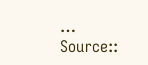…
Source::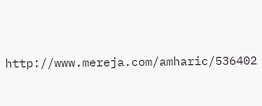http://www.mereja.com/amharic/536402